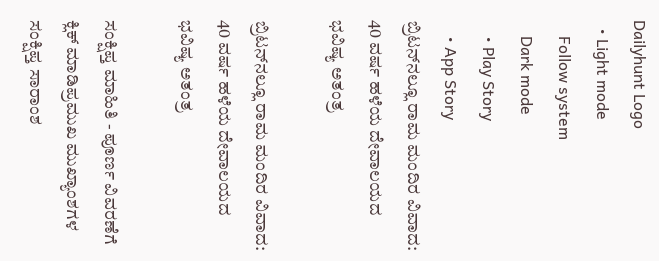Dailyhunt Logo
  • Light mode
    Follow system
    Dark mode
    • Play Story
    • App Story
ಬ್ರಿಟನ್‌ನಲ್ಲೂ ರಾಮ ಮಂದಿರ ವಿವಾದ: 40 ವರ್ಷ ಹಳೆಯ ದೇವಾಲಯದ ಭವಿಷ್ಯ ಅತಂತ್ರ

ಬ್ರಿಟನ್‌ನಲ್ಲೂ ರಾಮ ಮಂದಿರ ವಿವಾದ: 40 ವರ್ಷ ಹಳೆಯ ದೇವಾಲಯದ ಭವಿಷ್ಯ ಅತಂತ್ರ

ಸಂಕ್ಷಿಪ್ತ ಮಾಹಿತಿ - ಪೂರ್ಣ ವಿವರಣೆಗೆ ಕ್ಲಿಕ್ ಮಾಡಿಪ್ರಮುಖ ಮುಖ್ಯಾಂಶಗಳ ಸಂಕ್ಷಿಪ್ತ ಸಾರಾಂಶ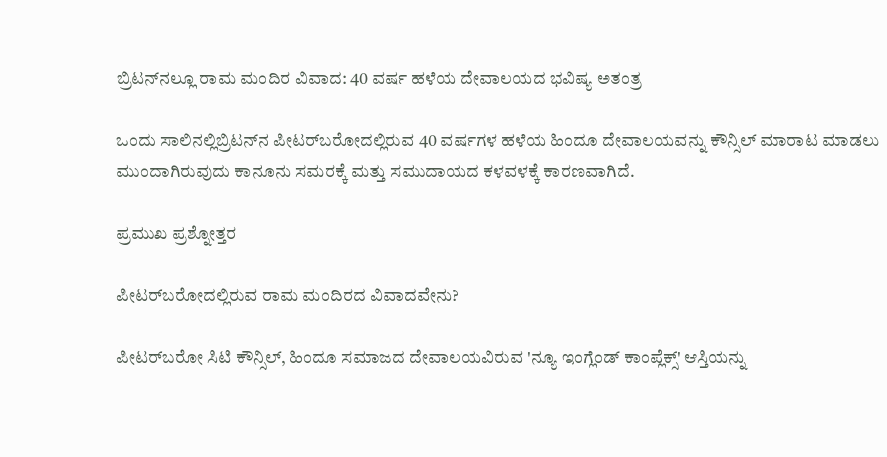ಬ್ರಿಟನ್‌ನಲ್ಲೂ ರಾಮ ಮಂದಿರ ವಿವಾದ: 40 ವರ್ಷ ಹಳೆಯ ದೇವಾಲಯದ ಭವಿಷ್ಯ ಅತಂತ್ರ

ಒಂದು ಸಾಲಿನಲ್ಲಿಬ್ರಿಟನ್‌ನ ಪೀಟರ್‌ಬರೋದಲ್ಲಿರುವ 40 ವರ್ಷಗಳ ಹಳೆಯ ಹಿಂದೂ ದೇವಾಲಯವನ್ನು ಕೌನ್ಸಿಲ್ ಮಾರಾಟ ಮಾಡಲು ಮುಂದಾಗಿರುವುದು ಕಾನೂನು ಸಮರಕ್ಕೆ ಮತ್ತು ಸಮುದಾಯದ ಕಳವಳಕ್ಕೆ ಕಾರಣವಾಗಿದೆ.

ಪ್ರಮುಖ ಪ್ರಶ್ನೋತ್ತರ

ಪೀಟರ್‌ಬರೋದಲ್ಲಿರುವ ರಾಮ ಮಂದಿರದ ವಿವಾದವೇನು?

ಪೀಟರ್‌ಬರೋ ಸಿಟಿ ಕೌನ್ಸಿಲ್, ಹಿಂದೂ ಸಮಾಜದ ದೇವಾಲಯವಿರುವ 'ನ್ಯೂ ಇಂಗ್ಲೆಂಡ್ ಕಾಂಪ್ಲೆಕ್ಸ್' ಆಸ್ತಿಯನ್ನು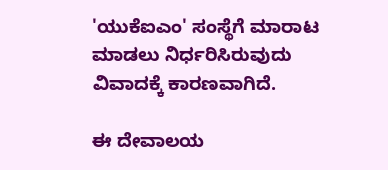'ಯುಕೆಐಎಂ' ಸಂಸ್ಥೆಗೆ ಮಾರಾಟ ಮಾಡಲು ನಿರ್ಧರಿಸಿರುವುದು ವಿವಾದಕ್ಕೆ ಕಾರಣವಾಗಿದೆ.

ಈ ದೇವಾಲಯ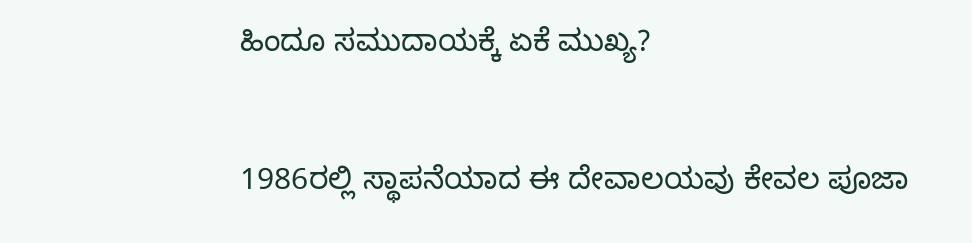ಹಿಂದೂ ಸಮುದಾಯಕ್ಕೆ ಏಕೆ ಮುಖ್ಯ?

1986ರಲ್ಲಿ ಸ್ಥಾಪನೆಯಾದ ಈ ದೇವಾಲಯವು ಕೇವಲ ಪೂಜಾ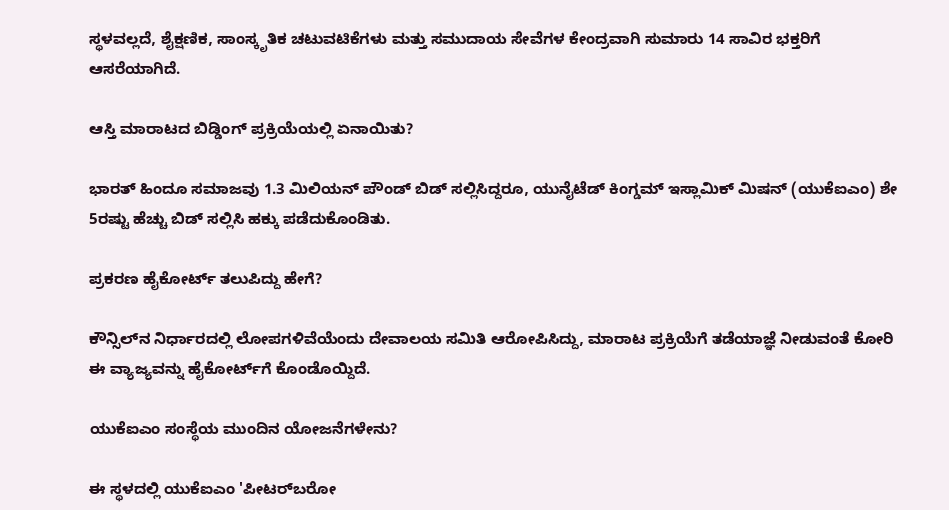ಸ್ಥಳವಲ್ಲದೆ, ಶೈಕ್ಷಣಿಕ, ಸಾಂಸ್ಕೃತಿಕ ಚಟುವಟಿಕೆಗಳು ಮತ್ತು ಸಮುದಾಯ ಸೇವೆಗಳ ಕೇಂದ್ರವಾಗಿ ಸುಮಾರು 14 ಸಾವಿರ ಭಕ್ತರಿಗೆ ಆಸರೆಯಾಗಿದೆ.

ಆಸ್ತಿ ಮಾರಾಟದ ಬಿಡ್ಡಿಂಗ್ ಪ್ರಕ್ರಿಯೆಯಲ್ಲಿ ಏನಾಯಿತು?

ಭಾರತ್ ಹಿಂದೂ ಸಮಾಜವು 1.3 ಮಿಲಿಯನ್ ಪೌಂಡ್ ಬಿಡ್ ಸಲ್ಲಿಸಿದ್ದರೂ, ಯುನೈಟೆಡ್ ಕಿಂಗ್ಡಮ್ ಇಸ್ಲಾಮಿಕ್ ಮಿಷನ್ (ಯುಕೆಐಎಂ) ಶೇ 5ರಷ್ಟು ಹೆಚ್ಚು ಬಿಡ್ ಸಲ್ಲಿಸಿ ಹಕ್ಕು ಪಡೆದುಕೊಂಡಿತು.

ಪ್ರಕರಣ ಹೈಕೋರ್ಟ್ ತಲುಪಿದ್ದು ಹೇಗೆ?

ಕೌನ್ಸಿಲ್‌ನ ನಿರ್ಧಾರದಲ್ಲಿ ಲೋಪಗಳಿವೆಯೆಂದು ದೇವಾಲಯ ಸಮಿತಿ ಆರೋಪಿಸಿದ್ದು, ಮಾರಾಟ ಪ್ರಕ್ರಿಯೆಗೆ ತಡೆಯಾಜ್ಞೆ ನೀಡುವಂತೆ ಕೋರಿ ಈ ವ್ಯಾಜ್ಯವನ್ನು ಹೈಕೋರ್ಟ್‌ಗೆ ಕೊಂಡೊಯ್ದಿದೆ.

ಯುಕೆಐಎಂ ಸಂಸ್ಥೆಯ ಮುಂದಿನ ಯೋಜನೆಗಳೇನು?

ಈ ಸ್ಥಳದಲ್ಲಿ ಯುಕೆಐಎಂ 'ಪೀಟರ್‌ಬರೋ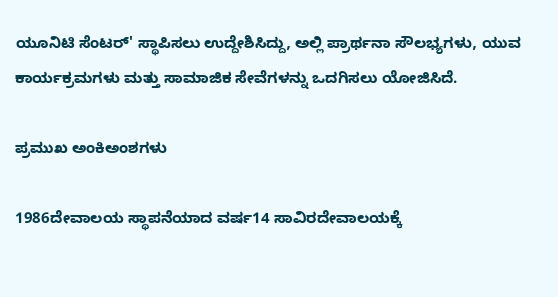ಯೂನಿಟಿ ಸೆಂಟರ್' ಸ್ಥಾಪಿಸಲು ಉದ್ದೇಶಿಸಿದ್ದು, ಅಲ್ಲಿ ಪ್ರಾರ್ಥನಾ ಸೌಲಭ್ಯಗಳು, ಯುವ ಕಾರ್ಯಕ್ರಮಗಳು ಮತ್ತು ಸಾಮಾಜಿಕ ಸೇವೆಗಳನ್ನು ಒದಗಿಸಲು ಯೋಜಿಸಿದೆ.

ಪ್ರಮುಖ ಅಂಕಿಅಂಶಗಳು

1986ದೇವಾಲಯ ಸ್ಥಾಪನೆಯಾದ ವರ್ಷ14 ಸಾವಿರದೇವಾಲಯಕ್ಕೆ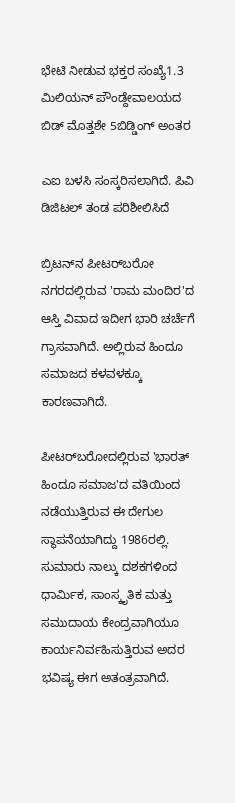ಭೇಟಿ ನೀಡುವ ಭಕ್ತರ ಸಂಖ್ಯೆ1.3 ಮಿಲಿಯನ್ ಪೌಂಡ್ದೇವಾಲಯದ ಬಿಡ್ ಮೊತ್ತಶೇ 5ಬಿಡ್ಡಿಂಗ್ ಅಂತರ

ಎಐ ಬಳಸಿ ಸಂಸ್ಕರಿಸಲಾಗಿದೆ. ಪಿವಿ ಡಿಜಿಟಲ್ ತಂಡ ಪರಿಶೀಲಿಸಿದೆ

ಬ್ರಿಟನ್‌ನ ಪೀಟರ್‌ಬರೋ ನಗರದಲ್ಲಿರುವ 'ರಾಮ ಮಂದಿರ'ದ ಆಸ್ತಿ ವಿವಾದ ಇದೀಗ ಭಾರಿ ಚರ್ಚೆಗೆ ಗ್ರಾಸವಾಗಿದೆ. ಅಲ್ಲಿರುವ ಹಿಂದೂ ಸಮಾಜದ ಕಳವಳಕ್ಕೂ ಕಾರಣವಾಗಿದೆ.

ಪೀಟರ್‌ಬರೋದಲ್ಲಿರುವ 'ಭಾರತ್ ಹಿಂದೂ ಸಮಾಜ'ದ ವತಿಯಿಂದ ನಡೆಯುತ್ತಿರುವ ಈ ದೇಗುಲ ಸ್ಥಾಪನೆಯಾಗಿದ್ದು 1986ರಲ್ಲಿ. ಸುಮಾರು ನಾಲ್ಕು ದಶಕಗಳಿಂದ ಧಾರ್ಮಿಕ, ಸಾಂಸ್ಕೃತಿಕ ಮತ್ತು ಸಮುದಾಯ ಕೇಂದ್ರವಾಗಿಯೂ ಕಾರ್ಯನಿರ್ವಹಿಸುತ್ತಿರುವ ಅದರ ಭವಿಷ್ಯ ಈ‌ಗ ಅತಂತ್ರವಾಗಿದೆ.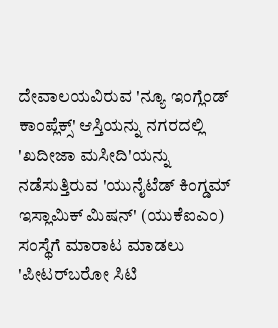ದೇವಾಲಯವಿರುವ 'ನ್ಯೂ ಇಂಗ್ಲೆಂಡ್ ಕಾಂಪ್ಲೆಕ್ಸ್' ಆಸ್ತಿಯನ್ನು ನಗರದಲ್ಲಿ 'ಖದೀಜಾ ಮಸೀದಿ'ಯನ್ನು ನಡೆಸುತ್ತಿರುವ 'ಯುನೈಟೆಡ್ ಕಿಂಗ್ಡಮ್ ಇಸ್ಲಾಮಿಕ್ ಮಿಷನ್' (ಯುಕೆಐಎಂ) ಸಂಸ್ಥೆಗೆ ಮಾರಾಟ ಮಾಡಲು 'ಪೀಟರ್‌ಬರೋ ಸಿಟಿ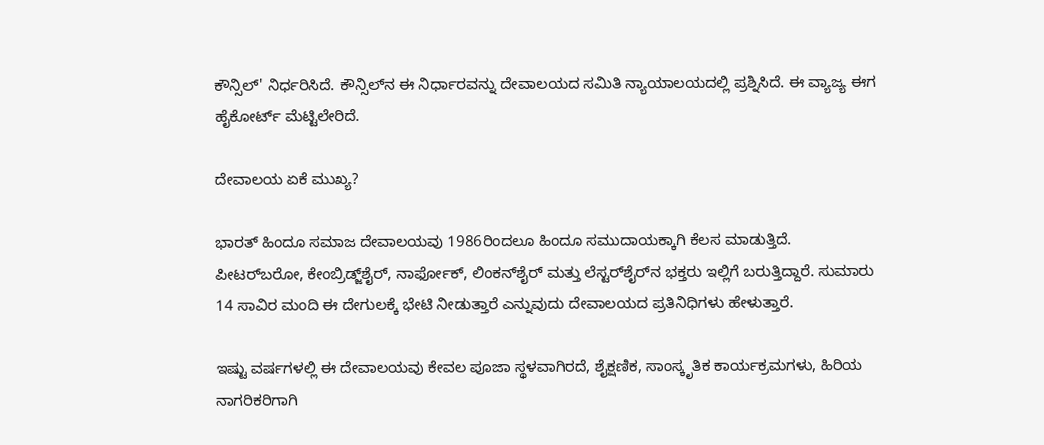ಕೌನ್ಸಿಲ್' ನಿರ್ಧರಿಸಿದೆ. ಕೌನ್ಸಿಲ್‌ನ ಈ ನಿರ್ಧಾರವನ್ನು ದೇವಾಲಯದ ಸಮಿತಿ ನ್ಯಾಯಾಲಯದಲ್ಲಿ ಪ್ರಶ್ನಿಸಿದೆ. ಈ ವ್ಯಾಜ್ಯ ಈಗ ಹೈಕೋರ್ಟ್ ಮೆಟ್ಟಿಲೇರಿದೆ.

ದೇವಾಲಯ ಏಕೆ ಮುಖ್ಯ?

ಭಾರತ್ ಹಿಂದೂ ಸಮಾಜ ದೇವಾಲಯವು 1986ರಿಂದಲೂ ಹಿಂದೂ ಸಮುದಾಯಕ್ಕಾಗಿ ಕೆಲಸ ಮಾಡುತ್ತಿದೆ. ಪೀಟರ್‌ಬರೋ, ಕೇಂಬ್ರಿಡ್ಜ್‌ಶೈರ್, ನಾರ್ಫೋಕ್, ಲಿಂಕನ್‌ಶೈರ್ ಮತ್ತು ಲೆಸ್ಟರ್‌ಶೈರ್‌ನ ಭಕ್ತರು ಇಲ್ಲಿಗೆ ಬರುತ್ತಿದ್ದಾರೆ. ಸುಮಾರು 14 ಸಾವಿರ ಮಂದಿ ಈ ದೇಗುಲಕ್ಕೆ ಭೇಟಿ ನೀಡುತ್ತಾರೆ ಎನ್ನುವುದು ದೇವಾಲಯದ ಪ್ರತಿನಿಧಿಗಳು ಹೇಳುತ್ತಾರೆ.

ಇಷ್ಟು ವರ್ಷಗಳಲ್ಲಿ ಈ ದೇವಾಲಯವು ಕೇವಲ ಪೂಜಾ ಸ್ಥಳವಾಗಿರದೆ, ಶೈಕ್ಷಣಿಕ, ಸಾಂಸ್ಕೃತಿಕ ಕಾರ್ಯಕ್ರಮಗಳು, ಹಿರಿಯ ನಾಗರಿಕರಿಗಾಗಿ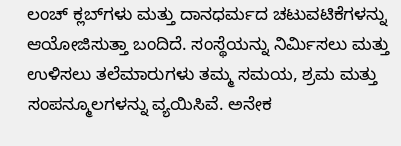ಲಂಚ್ ಕ್ಲಬ್‌ಗಳು ಮತ್ತು ದಾನಧರ್ಮದ ಚಟುವಟಿಕೆಗಳನ್ನು ಆಯೋಜಿಸುತ್ತಾ ಬಂದಿದೆ. ಸಂಸ್ಥೆಯನ್ನು ನಿರ್ಮಿಸಲು ಮತ್ತು ಉಳಿಸಲು ತಲೆಮಾರು‌ಗಳು ತಮ್ಮ ಸಮಯ, ಶ್ರಮ ಮತ್ತು ಸಂಪನ್ಮೂಲಗಳನ್ನು ವ್ಯಯಿಸಿವೆ. ಅನೇಕ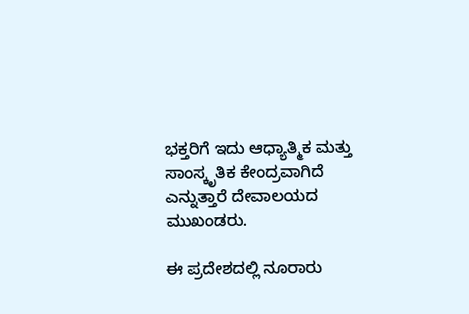ಭಕ್ತರಿಗೆ ಇದು ಆಧ್ಯಾತ್ಮಿಕ ಮತ್ತು ಸಾಂಸ್ಕೃತಿಕ ಕೇಂದ್ರವಾಗಿದೆ ಎನ್ನುತ್ತಾರೆ ದೇವಾಲಯದ ಮುಖಂಡರು.

ಈ ಪ್ರದೇಶದಲ್ಲಿ ನೂರಾರು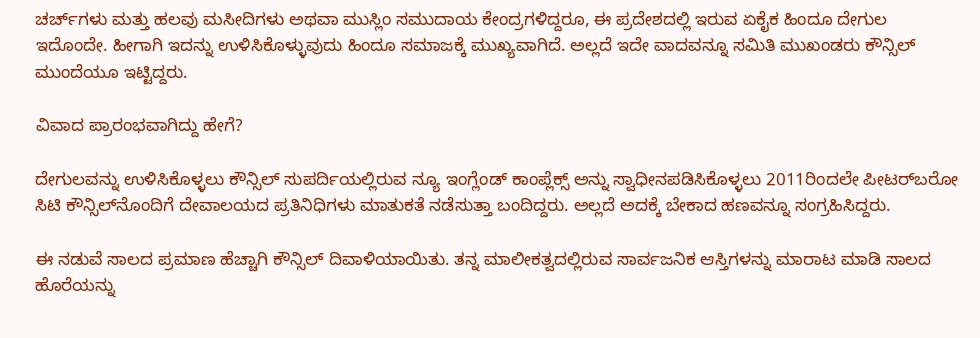ಚರ್ಚ್‌ಗಳು ಮತ್ತು ಹಲವು ಮಸೀದಿಗಳು ಅಥವಾ ಮುಸ್ಲಿಂ ಸಮುದಾಯ ಕೇಂದ್ರಗಳಿದ್ದರೂ, ಈ ಪ್ರದೇಶದಲ್ಲಿ ಇರುವ ಏಕೈಕ ಹಿಂದೂ ದೇಗುಲ ಇದೊಂದೇ. ಹೀಗಾಗಿ ಇದನ್ನು ಉಳಿಸಿಕೊಳ್ಳುವುದು ಹಿಂದೂ ಸಮಾಜಕ್ಕೆ ಮುಖ್ಯವಾಗಿದೆ. ಅಲ್ಲದೆ ಇದೇ ವಾದವನ್ನೂ ಸಮಿತಿ ಮುಖಂಡರು ಕೌನ್ಸಿಲ್ ಮುಂದೆಯೂ ಇಟ್ಟಿದ್ದರು.

ವಿವಾದ ಪ್ರಾರಂಭವಾಗಿದ್ದು ಹೇಗೆ?

ದೇಗುಲವನ್ನು ಉಳಿಸಿಕೊಳ್ಳಲು ಕೌನ್ಸಿಲ್‌ ಸುಪರ್ದಿಯಲ್ಲಿರುವ ನ್ಯೂ ಇಂಗ್ಲೆಂಡ್ ಕಾಂಪ್ಲೆಕ್ಸ್ ಅನ್ನು ಸ್ವಾಧೀನಪಡಿಸಿಕೊಳ್ಳಲು 2011ರಿಂದಲೇ ಪೀಟರ್‌ಬರೋ ಸಿಟಿ ಕೌನ್ಸಿಲ್‌ನೊಂದಿಗೆ ದೇವಾಲಯದ ಪ್ರತಿನಿಧಿಗಳು ಮಾತುಕತೆ ನಡೆಸುತ್ತಾ ಬಂದಿದ್ದರು. ಅಲ್ಲದೆ ಅದಕ್ಕೆ ಬೇಕಾದ ಹಣವನ್ನೂ ಸಂಗ್ರಹಿಸಿದ್ದರು.

ಈ ನಡುವೆ ಸಾಲದ ಪ್ರಮಾಣ ಹೆಚ್ಚಾಗಿ ಕೌನ್ಸಿಲ್ ದಿವಾಳಿಯಾಯಿತು. ತನ್ನ ಮಾಲೀಕತ್ವದಲ್ಲಿರುವ ಸಾರ್ವಜನಿಕ ಆಸ್ತಿಗಳನ್ನು ಮಾರಾಟ ಮಾಡಿ ಸಾಲದ ಹೊರೆಯನ್ನು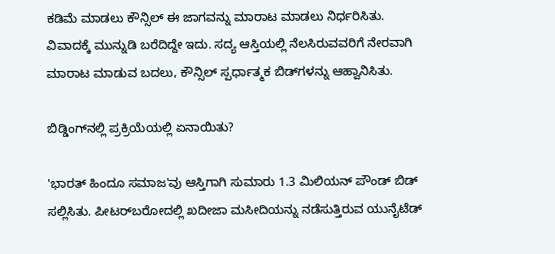ಕಡಿಮೆ ಮಾಡಲು ಕೌನ್ಸಿಲ್ ಈ ಜಾಗವನ್ನು ಮಾರಾಟ ಮಾಡಲು ನಿರ್ಧರಿಸಿತು. ವಿವಾದಕ್ಕೆ ಮುನ್ನುಡಿ ಬರೆದಿದ್ದೇ ಇದು. ಸದ್ಯ ಆಸ್ತಿಯಲ್ಲಿ ನೆಲಸಿರುವವರಿಗೆ ನೇರವಾಗಿ ಮಾರಾಟ ಮಾಡುವ ಬದಲು, ಕೌನ್ಸಿಲ್ ಸ್ಪರ್ಧಾತ್ಮಕ ಬಿಡ್‌ಗಳನ್ನು ಆಹ್ವಾನಿಸಿತು.

ಬಿಡ್ಡಿಂಗ್‌ನಲ್ಲಿ ಪ್ರಕ್ರಿಯೆಯಲ್ಲಿ ಏನಾಯಿತು?

'ಭಾರತ್ ಹಿಂದೂ ಸಮಾಜ'ವು ಆಸ್ತಿಗಾಗಿ ಸುಮಾರು 1.3 ಮಿಲಿಯನ್ ಪೌಂಡ್ ಬಿಡ್ ಸಲ್ಲಿಸಿತು. ಪೀಟರ್‌ಬರೋದಲ್ಲಿ ಖದೀಜಾ ಮಸೀದಿಯನ್ನು ನಡೆಸುತ್ತಿರುವ ಯುನೈಟೆಡ್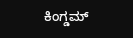ಕಿಂಗ್ಡಮ್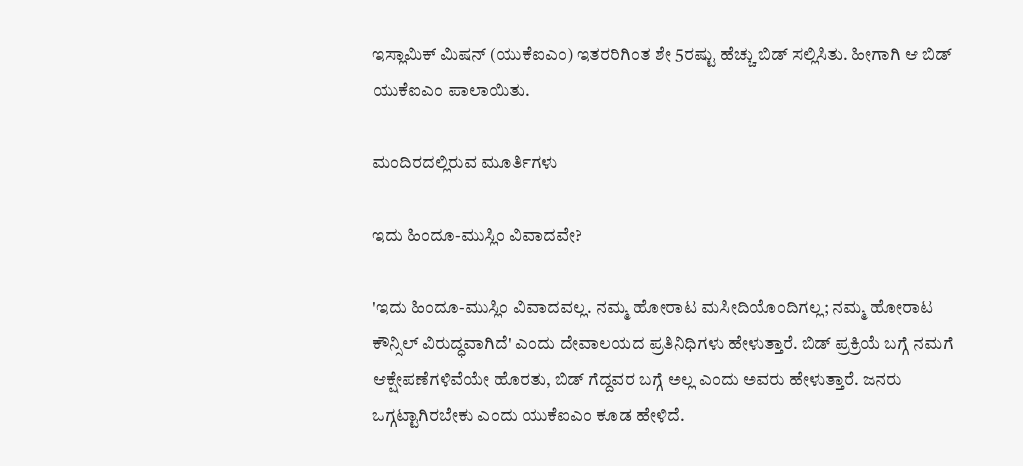ಇಸ್ಲಾಮಿಕ್ ಮಿಷನ್ (ಯುಕೆಐಎಂ) ಇತರರಿಗಿಂತ ಶೇ 5ರಷ್ಟು ಹೆಚ್ಚು ಬಿಡ್ ಸಲ್ಲಿಸಿತು. ಹೀಗಾಗಿ ಆ ಬಿಡ್ ಯುಕೆಐಎಂ ಪಾಲಾಯಿತು.

ಮಂದಿರದಲ್ಲಿರುವ ಮೂರ್ತಿಗಳು

ಇದು ಹಿಂದೂ-ಮುಸ್ಲಿಂ ವಿವಾದವೇ?

'ಇದು ಹಿಂದೂ-ಮುಸ್ಲಿಂ ವಿವಾದವಲ್ಲ. ನಮ್ಮ ಹೋರಾಟ ಮಸೀದಿಯೊಂದಿಗಲ್ಲ; ನಮ್ಮ ಹೋರಾಟ ಕೌನ್ಸಿಲ್ ವಿರುದ್ಧವಾಗಿದೆ' ಎಂದು ದೇವಾಲಯದ ಪ್ರತಿನಿಧಿಗಳು ಹೇಳುತ್ತಾರೆ. ಬಿಡ್ ಪ್ರಕ್ರಿಯೆ ಬಗ್ಗೆ ನಮಗೆ ಆಕ್ಷೇಪಣೆಗಳಿವೆಯೇ ಹೊರತು, ಬಿಡ್ ಗೆದ್ದವರ ಬಗ್ಗೆ ಅಲ್ಲ ಎಂದು ಅವರು ಹೇಳುತ್ತಾರೆ. ಜನರು ಒಗ್ಗಟ್ಟಾಗಿರಬೇಕು ಎಂದು ಯುಕೆಐಎಂ ಕೂಡ ಹೇಳಿದೆ.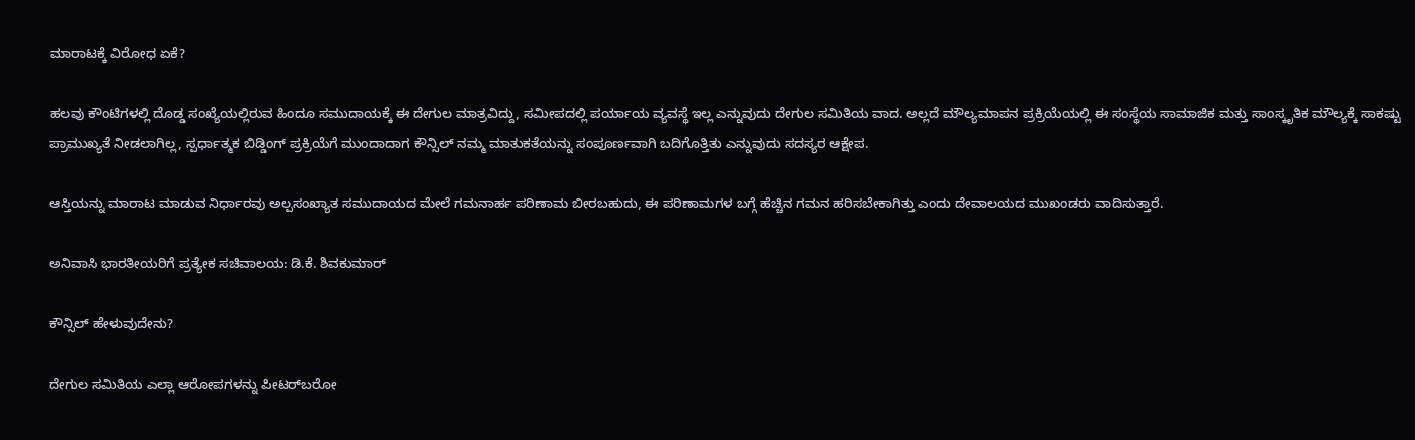ಮಾರಾಟಕ್ಕೆ ವಿರೋಧ ಏಕೆ?

ಹಲವು ಕೌಂಟಿಗಳಲ್ಲಿ ದೊಡ್ಡ ಸಂಖ್ಯೆಯಲ್ಲಿರುವ ಹಿಂದೂ ಸಮುದಾಯಕ್ಕೆ ಈ ದೇಗುಲ ಮಾತ್ರವಿದ್ದು, ಸಮೀಪದಲ್ಲಿ ಪರ್ಯಾಯ ವ್ಯವಸ್ಥೆ ಇಲ್ಲ ಎನ್ನುವುದು ದೇಗುಲ ಸಮಿತಿಯ ವಾದ. ಅಲ್ಲದೆ ಮೌಲ್ಯಮಾಪನ ಪ್ರಕ್ರಿಯೆಯಲ್ಲಿ ಈ ಸಂಸ್ಥೆಯ ಸಾಮಾಜಿಕ ಮತ್ತು ಸಾಂಸ್ಕೃತಿಕ ಮೌಲ್ಯಕ್ಕೆ ಸಾಕಷ್ಟು ಪ್ರಾಮುಖ್ಯತೆ ನೀಡಲಾಗಿಲ್ಲ, ಸ್ಪರ್ಧಾತ್ಮಕ ಬಿಡ್ಡಿಂಗ್ ಪ್ರಕ್ರಿಯೆಗೆ ಮುಂದಾದಾಗ ಕೌನ್ಸಿಲ್ ನಮ್ಮ ಮಾತುಕತೆಯನ್ನು ಸಂಪೂರ್ಣವಾಗಿ ಬದಿಗೊತ್ತಿತು ಎನ್ನುವುದು ಸದಸ್ಯರ ಆಕ್ಷೇಪ.

ಆಸ್ತಿಯನ್ನು ಮಾರಾಟ ಮಾಡುವ ನಿರ್ಧಾರವು ಅಲ್ಪಸಂಖ್ಯಾತ ಸಮುದಾಯದ ಮೇಲೆ ಗಮನಾರ್ಹ ಪರಿಣಾಮ ಬೀರಬಹುದು, ಈ ಪರಿಣಾಮಗಳ ಬಗ್ಗೆ ಹೆಚ್ಚಿನ ಗಮನ ಹರಿಸಬೇಕಾಗಿತ್ತು ಎಂದು ದೇವಾಲಯದ ಮುಖಂಡರು ವಾದಿಸುತ್ತಾರೆ.

ಅನಿವಾಸಿ ಭಾರತೀಯರಿಗೆ ಪ್ರತ್ಯೇಕ ಸಚಿವಾಲಯ: ಡಿ.ಕೆ. ಶಿವಕುಮಾರ್

ಕೌನ್ಸಿಲ್ ಹೇಳುವುದೇನು?

ದೇಗುಲ ಸಮಿತಿಯ ಎಲ್ಲಾ ಆರೋಪಗಳನ್ನು ಪೀಟರ್‌ಬರೋ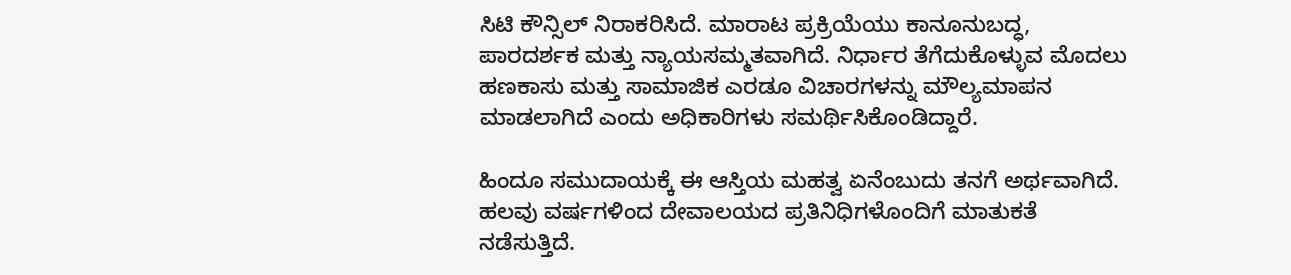ಸಿಟಿ ಕೌನ್ಸಿಲ್ ನಿರಾಕರಿಸಿದೆ. ಮಾರಾಟ ಪ್ರಕ್ರಿಯೆಯು ಕಾನೂನುಬದ್ಧ, ಪಾರದರ್ಶಕ ಮತ್ತು ನ್ಯಾಯಸಮ್ಮತವಾಗಿದೆ. ನಿರ್ಧಾರ ತೆಗೆದುಕೊಳ್ಳುವ ಮೊದಲು ಹಣಕಾಸು ಮತ್ತು ಸಾಮಾಜಿಕ ಎರಡೂ ವಿಚಾರಗಳನ್ನು ಮೌಲ್ಯಮಾಪನ ಮಾಡಲಾಗಿದೆ ಎಂದು ಅಧಿಕಾರಿಗಳು ಸಮರ್ಥಿಸಿಕೊಂಡಿದ್ದಾರೆ.

ಹಿಂದೂ ಸಮುದಾಯಕ್ಕೆ ಈ ಆಸ್ತಿಯ ಮಹತ್ವ ಏನೆಂಬುದು ತನಗೆ ಅರ್ಥವಾಗಿದೆ. ಹಲವು ವರ್ಷಗಳಿಂದ ದೇವಾಲಯದ ಪ್ರತಿನಿಧಿಗಳೊಂದಿಗೆ ಮಾತುಕತೆ ನಡೆಸುತ್ತಿದೆ.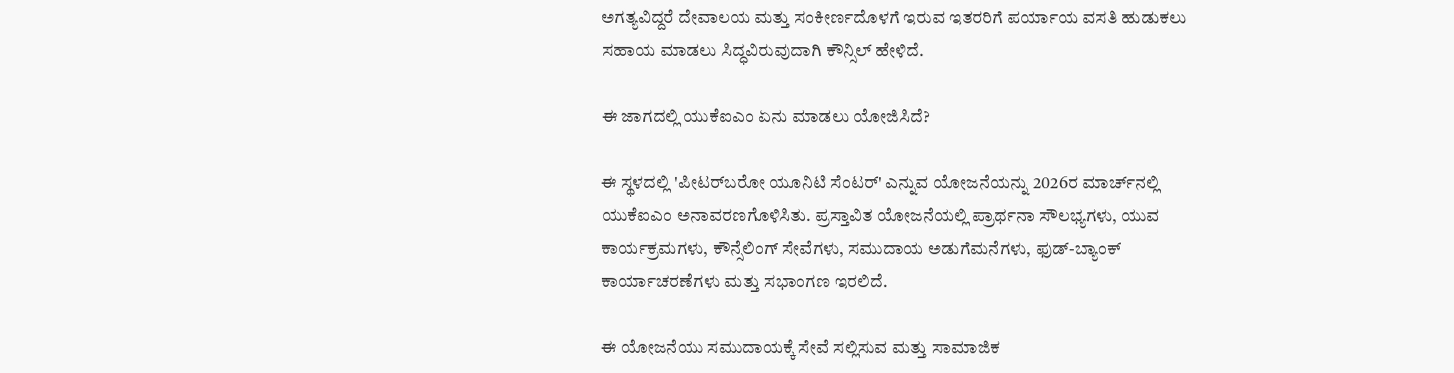ಅಗತ್ಯವಿದ್ದರೆ ದೇವಾಲಯ ಮತ್ತು ಸಂಕೀರ್ಣದೊಳಗೆ ಇರುವ ಇತರರಿಗೆ ಪರ್ಯಾಯ ವಸತಿ ಹುಡುಕಲು ಸಹಾಯ ಮಾಡಲು ಸಿದ್ಧವಿರುವುದಾಗಿ ಕೌನ್ಸಿಲ್ ಹೇಳಿದೆ.

ಈ ಜಾಗದಲ್ಲಿ ಯುಕೆಐಎಂ ಏನು ಮಾಡಲು ಯೋಜಿಸಿದೆ?

ಈ ಸ್ಥಳದಲ್ಲಿ 'ಪೀಟರ್‌ಬರೋ ಯೂನಿಟಿ ಸೆಂಟರ್' ಎನ್ನುವ ಯೋಜನೆಯನ್ನು 2026ರ ಮಾರ್ಚ್‌ನಲ್ಲಿ ಯುಕೆಐಎಂ ಅನಾವರಣಗೊಳಿಸಿತು. ಪ್ರಸ್ತಾವಿತ ಯೋಜನೆಯಲ್ಲಿ ಪ್ರಾರ್ಥನಾ ಸೌಲಭ್ಯಗಳು, ಯುವ ಕಾರ್ಯಕ್ರಮಗಳು, ಕೌನ್ಸೆಲಿಂಗ್ ಸೇವೆಗಳು, ಸಮುದಾಯ ಅಡುಗೆಮನೆಗಳು, ಫುಡ್-ಬ್ಯಾಂಕ್ ಕಾರ್ಯಾಚರಣೆಗಳು ಮತ್ತು ಸಭಾಂಗಣ ಇರಲಿದೆ.

ಈ ಯೋಜನೆಯು ಸಮುದಾಯಕ್ಕೆ ಸೇವೆ ಸಲ್ಲಿಸುವ ಮತ್ತು ಸಾಮಾಜಿಕ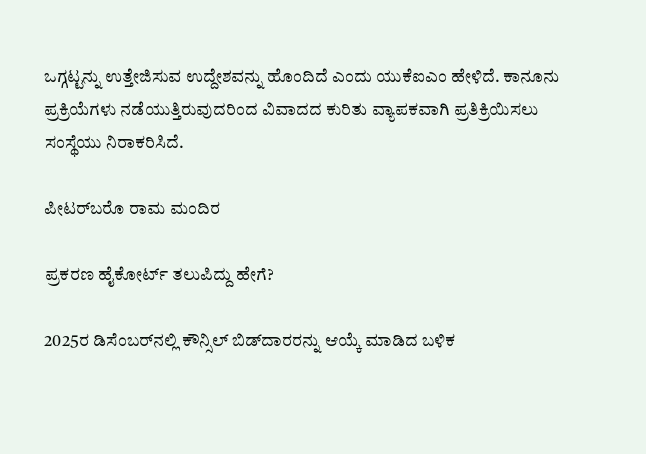ಒಗ್ಗಟ್ಟನ್ನು ಉತ್ತೇಜಿಸುವ ಉದ್ದೇಶವನ್ನು ಹೊಂದಿದೆ ಎಂದು ಯುಕೆಐಎಂ ಹೇಳಿದೆ. ಕಾನೂನು ಪ್ರಕ್ರಿಯೆಗಳು ನಡೆಯುತ್ತಿರುವುದರಿಂದ ವಿವಾದದ ಕುರಿತು ವ್ಯಾಪಕವಾಗಿ ಪ್ರತಿಕ್ರಿಯಿಸಲು ಸಂಸ್ಥೆಯು ನಿರಾಕರಿಸಿದೆ.

ಪೀಟರ್‌ಬರೊ ರಾಮ ಮಂದಿರ

ಪ್ರಕರಣ ಹೈಕೋರ್ಟ್ ತಲುಪಿದ್ದು ಹೇಗೆ?

2025ರ ಡಿಸೆಂಬರ್‌ನಲ್ಲಿ ಕೌನ್ಸಿಲ್ ಬಿಡ್‌ದಾರರನ್ನು ಆಯ್ಕೆ ಮಾಡಿದ ಬಳಿಕ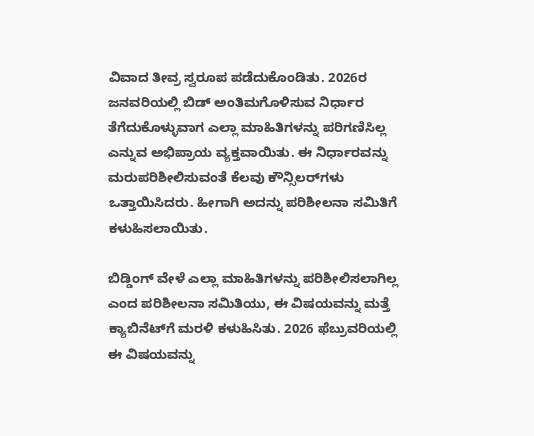ವಿವಾದ ತೀವ್ರ ಸ್ವರೂಪ ಪಡೆದುಕೊಂಡಿತು. 2026ರ ಜನವರಿಯಲ್ಲಿ ಬಿಡ್ ಅಂತಿಮಗೊಳಿಸುವ ನಿರ್ಧಾರ ತೆಗೆದುಕೊಳ್ಳುವಾಗ ಎಲ್ಲಾ ಮಾಹಿತಿಗಳನ್ನು ಪರಿಗಣಿಸಿಲ್ಲ ಎನ್ನುವ ಅಭಿ‍ಪ್ರಾಯ ವ್ಯಕ್ತವಾಯಿತು. ಈ ನಿರ್ಧಾರವನ್ನು ಮರುಪರಿಶೀಲಿಸುವಂತೆ ಕೆಲವು ಕೌನ್ಸಿಲರ್‌ಗಳು ಒತ್ತಾಯಿಸಿದರು. ಹೀಗಾಗಿ ಅದನ್ನು ಪರಿಶೀಲನಾ ಸಮಿತಿಗೆ ಕಳುಹಿಸಲಾಯಿತು.

ಬಿಡ್ಡಿಂಗ್ ವೇಳೆ ಎಲ್ಲಾ ಮಾಹಿತಿಗಳನ್ನು ಪರಿಶೀಲಿಸಲಾಗಿಲ್ಲ ಎಂದ ಪರಿಶೀಲನಾ ಸಮಿತಿಯು, ಈ ವಿಷಯವನ್ನು ಮತ್ತೆ ಕ್ಯಾಬಿನೆಟ್‌ಗೆ ಮರಳಿ ಕಳುಹಿಸಿತು. 2026 ಫೆಬ್ರುವರಿಯಲ್ಲಿ ಈ ವಿಷಯವನ್ನು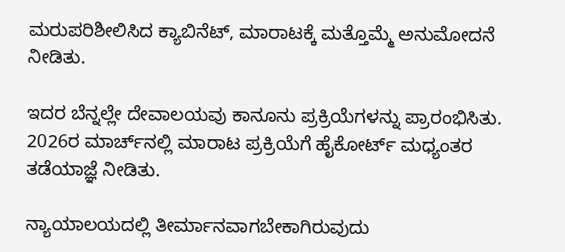ಮರುಪರಿಶೀಲಿಸಿದ ಕ್ಯಾಬಿನೆಟ್, ಮಾರಾಟಕ್ಕೆ ಮತ್ತೊಮ್ಮೆ ಅನುಮೋದನೆ ನೀಡಿತು.

ಇದರ ಬೆನ್ನಲ್ಲೇ ದೇವಾಲಯವು ಕಾನೂನು ಪ್ರಕ್ರಿಯೆಗಳನ್ನು ಪ್ರಾರಂಭಿಸಿತು. 2026ರ ಮಾರ್ಚ್‌ನಲ್ಲಿ ಮಾರಾಟ ಪ್ರಕ್ರಿಯೆಗೆ ಹೈಕೋರ್ಟ್ ಮಧ್ಯಂತರ ತಡೆಯಾಜ್ಞೆ ನೀಡಿತು.

ನ್ಯಾಯಾಲಯದಲ್ಲಿ ತೀರ್ಮಾನವಾಗಬೇಕಾಗಿರುವುದು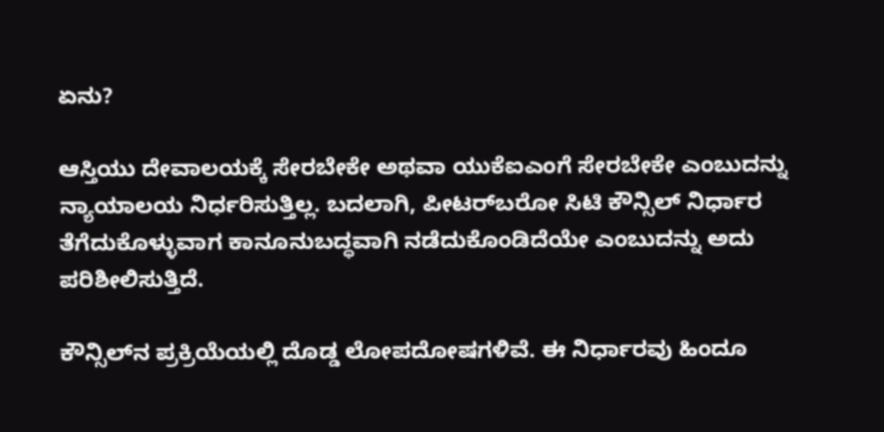ಏನು?

ಆಸ್ತಿಯು ದೇವಾಲಯಕ್ಕೆ ಸೇರಬೇಕೇ ಅಥವಾ ಯುಕೆಐಎಂಗೆ ಸೇರಬೇಕೇ ಎಂಬುದನ್ನು ನ್ಯಾಯಾಲಯ ನಿರ್ಧರಿಸುತ್ತಿಲ್ಲ. ಬದಲಾಗಿ, ಪೀಟರ್‌ಬರೋ ಸಿಟಿ ಕೌನ್ಸಿಲ್ ನಿರ್ಧಾರ ತೆಗೆದುಕೊಳ್ಳುವಾಗ ಕಾನೂನುಬದ್ಧವಾಗಿ ನಡೆದುಕೊಂಡಿದೆಯೇ ಎಂಬುದನ್ನು ಅದು ಪರಿಶೀಲಿಸುತ್ತಿದೆ.

ಕೌನ್ಸಿಲ್‌ನ ಪ್ರಕ್ರಿಯೆಯಲ್ಲಿ ದೊಡ್ಡ ಲೋಪದೋಷಗಳಿವೆ. ಈ ನಿರ್ಧಾರವು ಹಿಂದೂ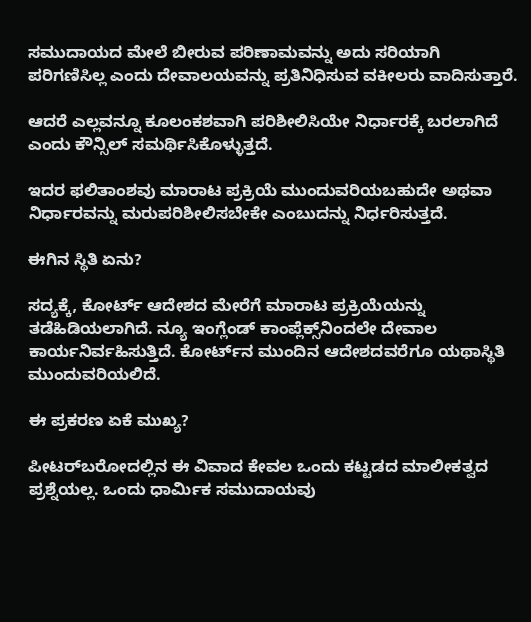ಸಮುದಾಯದ ಮೇಲೆ ಬೀರುವ ಪರಿಣಾಮವನ್ನು ಅದು ಸರಿಯಾಗಿ ಪರಿಗಣಿಸಿಲ್ಲ ಎಂದು ದೇವಾಲಯವನ್ನು ಪ್ರತಿನಿಧಿಸುವ ವಕೀಲರು ವಾದಿಸುತ್ತಾರೆ.

ಆದರೆ ಎಲ್ಲವನ್ನೂ ಕೂಲಂಕಶವಾಗಿ ಪರಿಶೀಲಿಸಿಯೇ ನಿರ್ಧಾರಕ್ಕೆ ಬರಲಾಗಿದೆ ಎಂದು ಕೌನ್ಸಿಲ್ ಸಮರ್ಥಿಸಿಕೊಳ್ಳುತ್ತದೆ.

ಇದರ ಫಲಿತಾಂಶವು ಮಾರಾಟ ಪ್ರಕ್ರಿಯೆ ಮುಂದುವರಿಯಬಹುದೇ ಅಥವಾ ನಿರ್ಧಾರವನ್ನು ಮರುಪರಿಶೀಲಿಸಬೇಕೇ ಎಂಬುದನ್ನು ನಿರ್ಧರಿಸುತ್ತದೆ.

ಈಗಿನ ಸ್ಥಿತಿ ಏನು?

ಸದ್ಯಕ್ಕೆ, ಕೋರ್ಟ್ ಆದೇಶದ ಮೇರೆಗೆ ಮಾರಾಟ ಪ್ರಕ್ರಿಯೆಯನ್ನು ತಡೆಹಿಡಿಯಲಾಗಿದೆ. ನ್ಯೂ ಇಂಗ್ಲೆಂಡ್ ಕಾಂಪ್ಲೆಕ್ಸ್‌ನಿಂದಲೇ ದೇವಾಲ ಕಾರ್ಯನಿರ್ವಹಿಸುತ್ತಿದೆ. ಕೋರ್ಟ್‌ನ ಮುಂದಿನ ಆದೇಶದವರೆಗೂ ಯಥಾಸ್ಥಿತಿ ಮುಂದುವರಿಯಲಿದೆ.

ಈ ಪ್ರಕರಣ ಏಕೆ ಮುಖ್ಯ?

ಪೀಟರ್‌ಬರೋದಲ್ಲಿನ ಈ ವಿವಾದ ಕೇವಲ ಒಂದು ಕಟ್ಟಡದ ಮಾಲೀಕತ್ವದ ಪ್ರಶ್ನೆಯಲ್ಲ. ಒಂದು ಧಾರ್ಮಿಕ ಸಮುದಾಯವು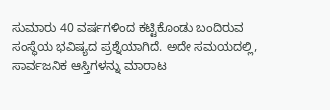ಸುಮಾರು 40 ವರ್ಷಗಳಿಂದ ಕಟ್ಟಿಕೊಂಡು ಬಂದಿರುವ ಸಂಸ್ಥೆಯ ಭವಿಷ್ಯದ ಪ್ರಶ್ನೆಯಾಗಿದೆ. ಅದೇ ಸಮಯದಲ್ಲಿ, ಸಾರ್ವಜನಿಕ ಆಸ್ತಿಗಳನ್ನು ಮಾರಾಟ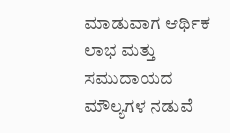ಮಾಡುವಾಗ ಆರ್ಥಿಕ ಲಾಭ ಮತ್ತು ಸಮುದಾಯದ ಮೌಲ್ಯಗಳ ನಡುವೆ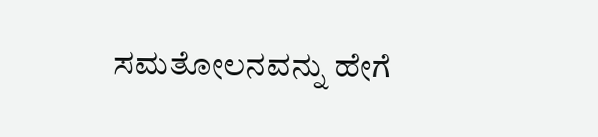ಸಮತೋಲನವನ್ನು ಹೇಗೆ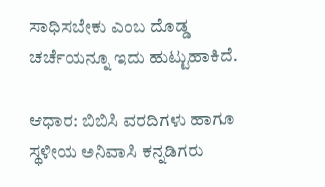ಸಾಧಿಸಬೇಕು ಎಂಬ ದೊಡ್ಡ ಚರ್ಚೆಯನ್ನೂ ಇದು ಹುಟ್ಟುಹಾಕಿದೆ.

ಆಧಾರ: ಬಿಬಿಸಿ ವರದಿಗಳು ಹಾಗೂ ಸ್ಥಳೀಯ ಅನಿವಾಸಿ ಕನ್ನಡಿಗರು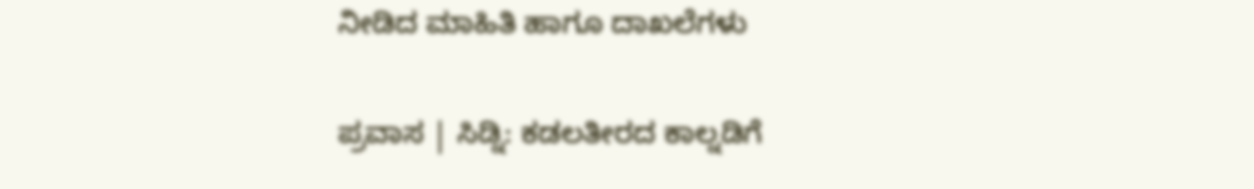ನೀಡಿದ ಮಾಹಿತಿ ಹಾಗೂ ದಾಖಲೆಗಳು

ಪ್ರವಾಸ | ಸಿಡ್ನಿ: ಕಡಲತೀರದ ಕಾಲ್ನಡಿಗೆ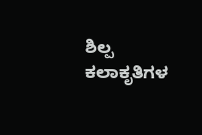ಶಿಲ್ಪ ಕಲಾಕೃತಿಗಳ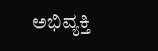ಅಭಿವ್ಯಕ್ತಿ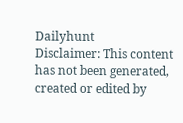Dailyhunt
Disclaimer: This content has not been generated, created or edited by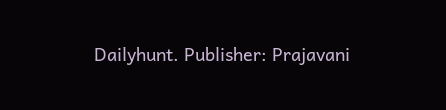Dailyhunt. Publisher: Prajavani